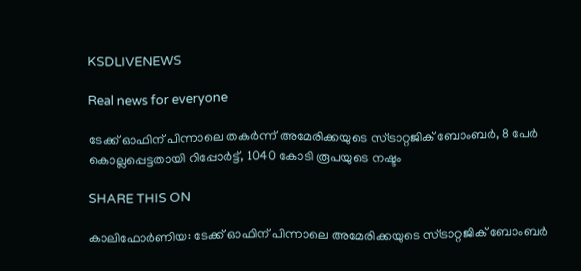KSDLIVENEWS

Real news for everyone

ടേക്ക് ഓഫിന് പിന്നാലെ തകർന്ന് അമേരിക്കയുടെ സ്ട്രാറ്റജിക് ബോംബർ, 8 പേർ കൊല്ലപ്പെട്ടതായി റിപ്പോർട്ട്, 1040 കോടി രൂപയുടെ നഷ്ടം

SHARE THIS ON

കാലിഫോർണിയ: ടേക്ക് ഓഫിന് പിന്നാലെ അമേരിക്കയുടെ സ്ട്രാറ്റജിക് ബോംബർ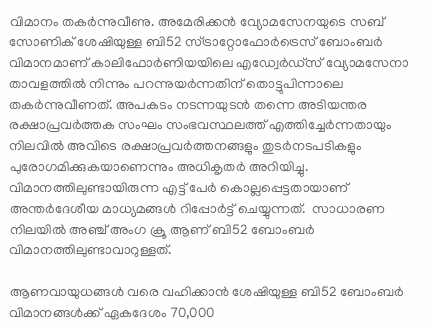വിമാനം തകർന്നുവീണു. അമേരിക്കൻ വ്യോമസേനയുടെ സബ് സോണിക് ശേഷിയുള്ള ബി52 സ്ട്രാറ്റോഫോർട്രെസ് ബോംബർ വിമാനമാണ് കാലിഫോർണിയയിലെ എഡ്വേർഡ്സ് വ്യോമസേനാ താവളത്തിൽ നിന്നും പറന്നുയർന്നതിന് തൊട്ടുപിന്നാലെ തകർന്നുവീണത്. അപകടം നടന്നയുടൻ തന്നെ അടിയന്തര രക്ഷാപ്രവർത്തക സംഘം സംഭവസ്ഥലത്ത് എത്തിച്ചേർന്നതായും നിലവിൽ അവിടെ രക്ഷാപ്രവർത്തനങ്ങളും തുടർനടപടികളും പുരോഗമിക്കുകയാണെന്നും അധികൃതർ അറിയിച്ചു. വിമാനത്തിലുണ്ടായിരുന്ന എട്ട് പേർ കൊല്ലപ്പെട്ടതായാണ് അന്തർദേശീയ മാധ്യമങ്ങൾ റിപ്പോർട്ട് ചെയ്യുന്നത്.  സാധാരണ നിലയിൽ അഞ്ച് അംഗ ക്രൂ ആണ് ബി52 ബോംബർ വിമാനത്തിലുണ്ടാവാറുള്ളത്.

ആണവായുധങ്ങൾ വരെ വഹിക്കാൻ ശേഷിയുള്ള ബി52 ബോംബർ വിമാനങ്ങൾക്ക് ഏകദേശം 70,000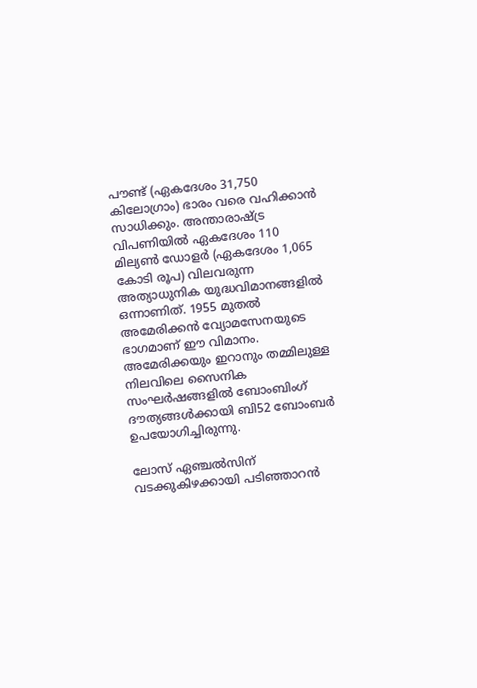പൗണ്ട് (ഏകദേശം 31,750 കിലോഗ്രാം) ഭാരം വരെ വഹിക്കാൻ സാധിക്കും. അന്താരാഷ്ട്ര വിപണിയിൽ ഏകദേശം 110 മില്യൺ ഡോളർ (ഏകദേശം 1,065 കോടി രൂപ) വിലവരുന്ന അത്യാധുനിക യുദ്ധവിമാനങ്ങളിൽ ഒന്നാണിത്. 1955 മുതൽ അമേരിക്കൻ വ്യോമസേനയുടെ ഭാഗമാണ് ഈ വിമാനം. അമേരിക്കയും ഇറാനും തമ്മിലുള്ള നിലവിലെ സൈനിക സംഘർഷങ്ങളിൽ ബോംബിംഗ് ദൗത്യങ്ങൾക്കായി ബി52 ബോംബർ ഉപയോഗിച്ചിരുന്നു.

ലോസ് ഏഞ്ചൽസിന് വടക്കുകിഴക്കായി പടിഞ്ഞാറൻ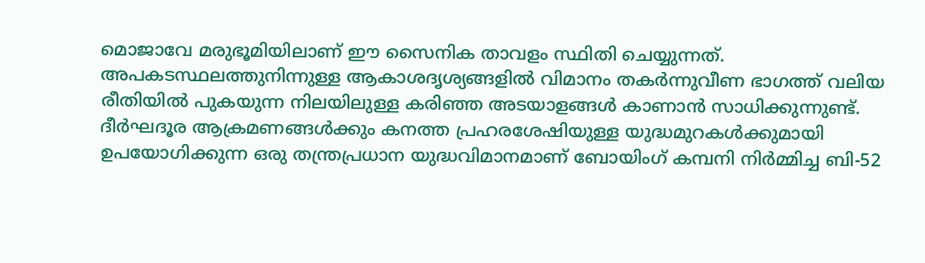മൊജാവേ മരുഭൂമിയിലാണ് ഈ സൈനിക താവളം സ്ഥിതി ചെയ്യുന്നത്. അപകടസ്ഥലത്തുനിന്നുള്ള ആകാശദൃശ്യങ്ങളിൽ വിമാനം തകർന്നുവീണ ഭാഗത്ത് വലിയ രീതിയിൽ പുകയുന്ന നിലയിലുള്ള കരിഞ്ഞ അടയാളങ്ങൾ കാണാൻ സാധിക്കുന്നുണ്ട്. ദീർഘദൂര ആക്രമണങ്ങൾക്കും കനത്ത പ്രഹരശേഷിയുള്ള യുദ്ധമുറകൾക്കുമായി ഉപയോഗിക്കുന്ന ഒരു തന്ത്രപ്രധാന യുദ്ധവിമാനമാണ് ബോയിംഗ് കമ്പനി നിർമ്മിച്ച ബി-52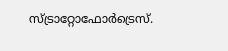സ്ട്രാറ്റോഫോർട്രെസ്.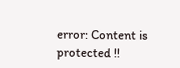error: Content is protected !!